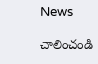News

చాలించండి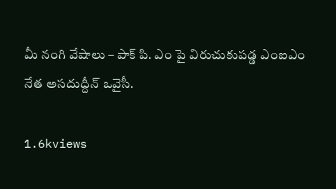మీ నంగి వేషాలు – పాక్ పి. ఎం పై విరుచుకుపడ్డ ఎంఐఎం నేత అసదుద్దీన్ ఒవైసీ.

1.6kviews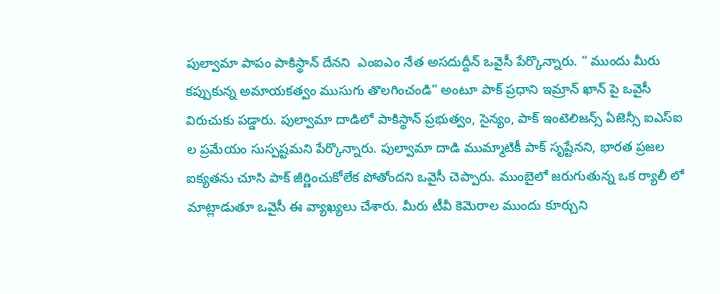పుల్వామా పాపం పాకిస్థాన్ దేనని  ఎంఐఎం నేత అసదుద్దీన్ ఒవైసీ పేర్కొన్నారు. “ ముందు మీరు కప్పుకున్న అమాయకత్వం ముసుగు తొలగించండి” అంటూ పాక్ ప్రధాని ఇమ్రాన్ ఖాన్ పై ఒవైసీ విరుచుకు పడ్డారు. పుల్వామా దాడిలో పాకిస్థాన్ ప్రభుత్వం, సైన్యం, పాక్ ఇంటెలిజన్స్ ఏజెన్సీ ఐఎస్ఐ ల ప్రమేయం సుస్పష్టమని పేర్కొన్నారు. పుల్వామా దాడి ముమ్మాటికీ పాక్ సృష్టేనని, భారత ప్రజల ఐక్యతను చూసి పాక్ జీర్ణించుకోలేక పోతోందని ఒవైసీ చెప్పారు. ముంబైలో జరుగుతున్న ఒక ర్యాలీ లో మాట్లాడుతూ ఒవైసీ ఈ వ్యాఖ్యలు చేశారు. మీరు టీవీ కెమెరాల ముందు కూర్చుని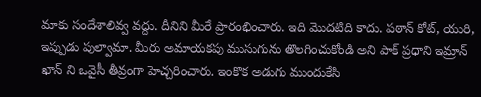మాకు సందేశాలివ్వ వద్దు. దీనిని మీరే ప్రారంభించారు. ఇది మొదటిది కాదు. పఠాన్ కోట్, యురి, ఇప్పుడు పుల్వామా. మీరు అమాయకపు ముసుగును తొలగించుకోండి అని పాక్ ప్రధాని ఇమ్రాన్ ఖాన్ ని ఒవైసీ తీవ్రంగా హెచ్చరించారు. ఇంకొక అడుగు ముందుకేసి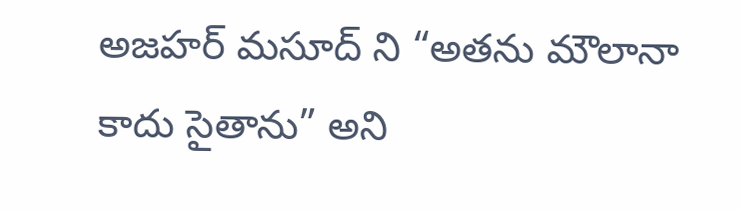అజహర్ మసూద్ ని “అతను మౌలానా కాదు సైతాను” అని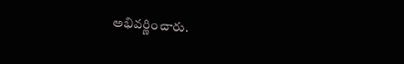అభివర్ణించారు.